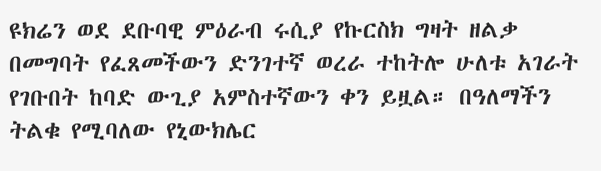ዩክሬን ወደ ደቡባዊ ምዕራብ ሩሲያ የኩርስክ ግዛት ዘልቃ በመግባት የፈጸመችውን ድንገተኛ ወረራ ተከትሎ ሁለቱ አገራት የገቡበት ከባድ ውጊያ አምስተኛውን ቀን ይዟል። በዓለማችን ትልቁ የሚባለው የኒውክሌር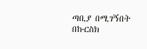ጣቢያ በሚገኝበት በኩርስክ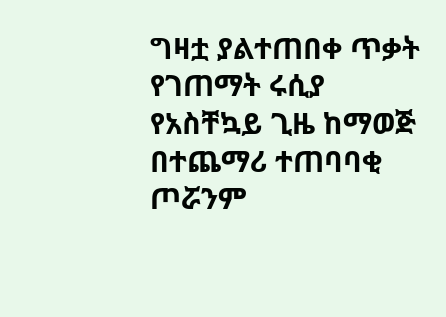ግዛቷ ያልተጠበቀ ጥቃት የገጠማት ሩሲያ የአስቸኳይ ጊዜ ከማወጅ በተጨማሪ ተጠባባቂ ጦሯንም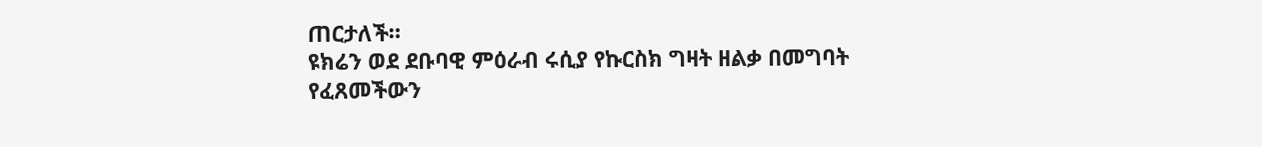ጠርታለች።
ዩክሬን ወደ ደቡባዊ ምዕራብ ሩሲያ የኩርስክ ግዛት ዘልቃ በመግባት የፈጸመችውን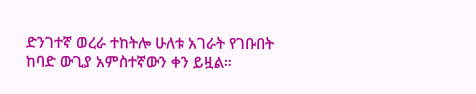ድንገተኛ ወረራ ተከትሎ ሁለቱ አገራት የገቡበት ከባድ ውጊያ አምስተኛውን ቀን ይዟል።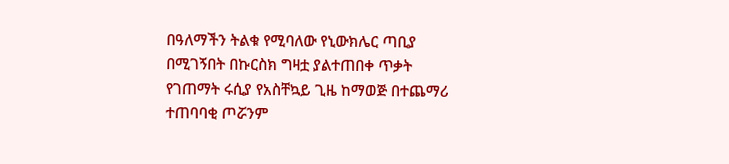በዓለማችን ትልቁ የሚባለው የኒውክሌር ጣቢያ በሚገኝበት በኩርስክ ግዛቷ ያልተጠበቀ ጥቃት የገጠማት ሩሲያ የአስቸኳይ ጊዜ ከማወጅ በተጨማሪ ተጠባባቂ ጦሯንም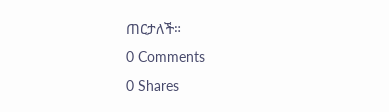ጠርታለች።
0 Comments
0 Shares